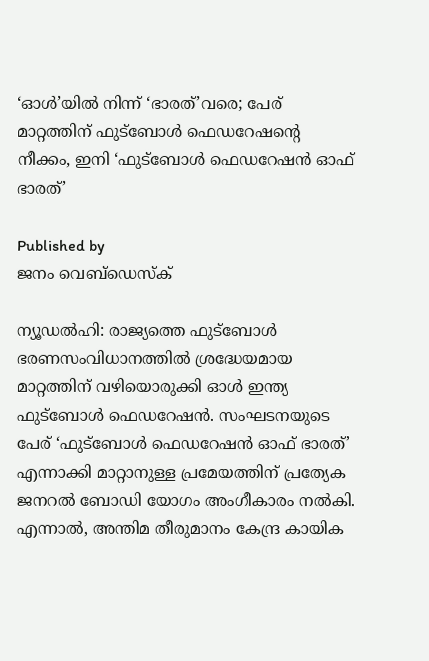‘ഓള്‍’യില്‍ നിന്ന് ‘ഭാരത്’വരെ; പേര് മാറ്റത്തിന് ഫുട്‌ബോള്‍ ഫെഡറേഷന്റെ നീക്കം, ഇനി ‘ഫുട്‌ബോള്‍ ഫെഡറേഷന്‍ ഓഫ് ഭാരത്’

Published by
ജനം വെബ്‌ഡെസ്ക്

ന്യൂഡല്‍ഹി: രാജ്യത്തെ ഫുട്‌ബോള്‍ ഭരണസംവിധാനത്തില്‍ ശ്രദ്ധേയമായ മാറ്റത്തിന് വഴിയൊരുക്കി ഓള്‍ ഇന്ത്യ ഫുട്‌ബോള്‍ ഫെഡറേഷന്‍. സംഘടനയുടെ പേര് ‘ഫുട്‌ബോള്‍ ഫെഡറേഷന്‍ ഓഫ് ഭാരത്’ എന്നാക്കി മാറ്റാനുള്ള പ്രമേയത്തിന് പ്രത്യേക ജനറല്‍ ബോഡി യോഗം അംഗീകാരം നല്‍കി. എന്നാല്‍, അന്തിമ തീരുമാനം കേന്ദ്ര കായിക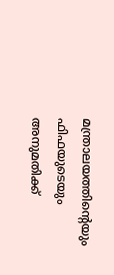മന്ത്രാലയത്തിന്റെയും ഫിഫയുടെയും അനുമതിക്ക്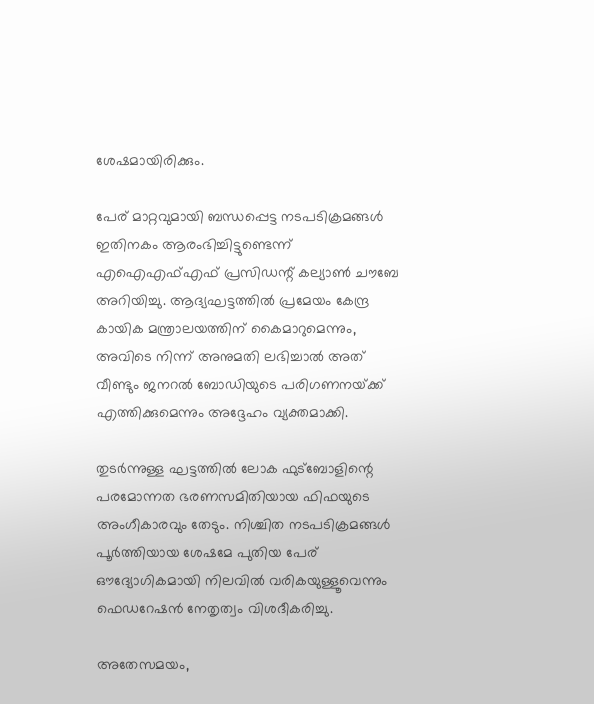ശേഷമായിരിക്കും.

പേര് മാറ്റവുമായി ബന്ധപ്പെട്ട നടപടിക്രമങ്ങള്‍ ഇതിനകം ആരംഭിച്ചിട്ടുണ്ടെന്ന് എഐഎഫ്എഫ് പ്രസിഡന്റ് കല്യാണ്‍ ചൗബേ അറിയിച്ചു. ആദ്യഘട്ടത്തില്‍ പ്രമേയം കേന്ദ്ര കായിക മന്ത്രാലയത്തിന് കൈമാറുമെന്നും, അവിടെ നിന്ന് അനുമതി ലഭിച്ചാല്‍ അത് വീണ്ടും ജനറല്‍ ബോഡിയുടെ പരിഗണനയ്‌ക്ക് എത്തിക്കുമെന്നും അദ്ദേഹം വ്യക്തമാക്കി.

തുടര്‍ന്നുള്ള ഘട്ടത്തില്‍ ലോക ഫുട്‌ബോളിന്റെ പരമോന്നത ഭരണസമിതിയായ ഫിഫയുടെ അംഗീകാരവും തേടും. നിശ്ചിത നടപടിക്രമങ്ങള്‍ പൂര്‍ത്തിയായ ശേഷമേ പുതിയ പേര് ഔദ്യോഗികമായി നിലവില്‍ വരികയുള്ളൂവെന്നും ഫെഡറേഷന്‍ നേതൃത്വം വിശദീകരിച്ചു.

അതേസമയം,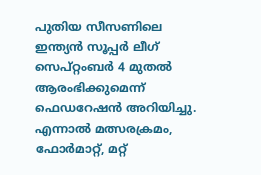പുതിയ സീസണിലെ ഇന്ത്യന്‍ സൂപ്പര്‍ ലീഗ് സെപ്റ്റംബര്‍ 4 മുതല്‍ ആരംഭിക്കുമെന്ന് ഫെഡറേഷന്‍ അറിയിച്ചു. എന്നാല്‍ മത്സരക്രമം, ഫോര്‍മാറ്റ്, മറ്റ്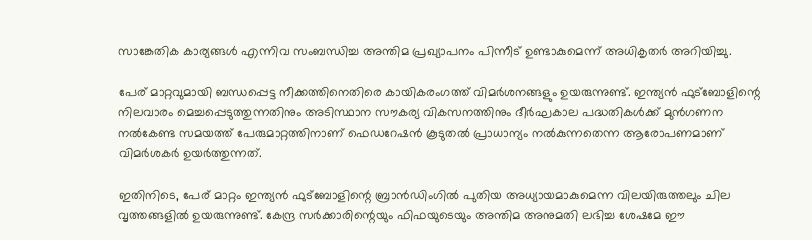സാങ്കേതിക കാര്യങ്ങള്‍ എന്നിവ സംബന്ധിച്ച അന്തിമ പ്രഖ്യാപനം പിന്നീട് ഉണ്ടാകുമെന്ന് അധികൃതര്‍ അറിയിച്ചു.

പേര് മാറ്റവുമായി ബന്ധപ്പെട്ട നീക്കത്തിനെതിരെ കായികരംഗത്ത് വിമര്‍ശനങ്ങളും ഉയരുന്നുണ്ട്. ഇന്ത്യന്‍ ഫുട്‌ബോളിന്റെ നിലവാരം മെച്ചപ്പെടുത്തുന്നതിനും അടിസ്ഥാന സൗകര്യ വികസനത്തിനും ദീര്‍ഘകാല പദ്ധതികള്‍ക്ക് മുന്‍ഗണന നല്‍കേണ്ട സമയത്ത് പേരുമാറ്റത്തിനാണ് ഫെഡറേഷന്‍ കൂടുതല്‍ പ്രാധാന്യം നല്‍കുന്നതെന്ന ആരോപണമാണ് വിമര്‍ശകര്‍ ഉയര്‍ത്തുന്നത്.

ഇതിനിടെ, പേര് മാറ്റം ഇന്ത്യന്‍ ഫുട്‌ബോളിന്റെ ബ്രാന്‍ഡിംഗില്‍ പുതിയ അധ്യായമാകുമെന്ന വിലയിരുത്തലും ചില വൃത്തങ്ങളില്‍ ഉയരുന്നുണ്ട്. കേന്ദ്ര സര്‍ക്കാരിന്റെയും ഫിഫയുടെയും അന്തിമ അനുമതി ലഭിച്ച ശേഷമേ ഈ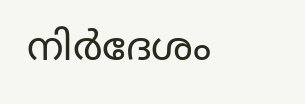നിര്‍ദേശം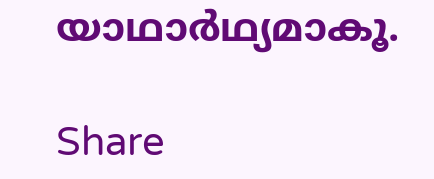യാഥാര്‍ഥ്യമാകൂ.

Share